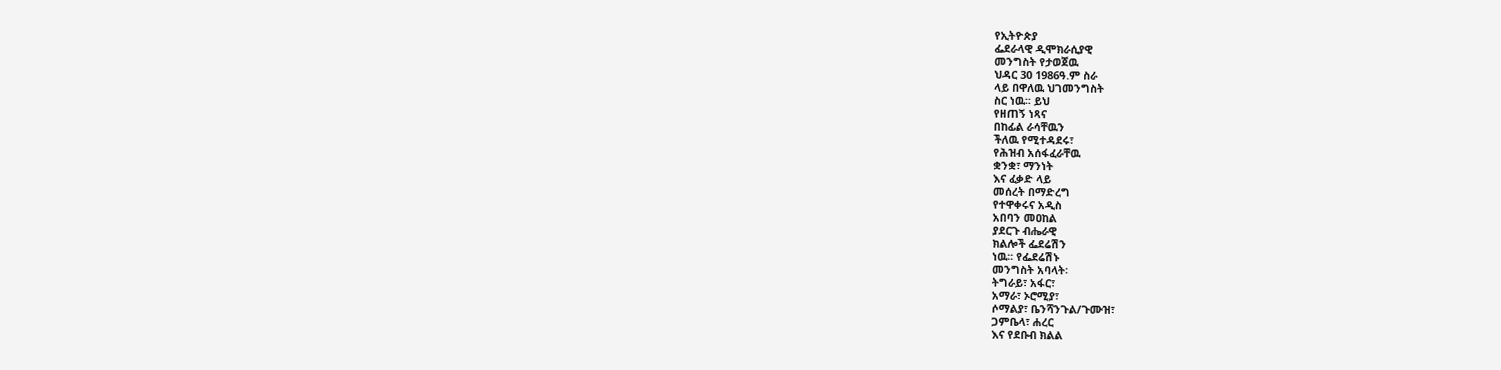የኢትዮጵያ
ፌደራላዊ ዲሞክራሲያዊ
መንግስት የታወጀዉ
ህዳር 30 1986ዓ.ም ስራ
ላይ በዋለዉ ህገመንግስት
ስር ነዉ፡፡ ይህ
የዘጠኝ ነጻና
በከፊል ራሳቸዉን
ችለዉ የሚተዳደሩ፣
የሕዝብ አሰፋፈራቸዉ
ቋንቋ፣ ማንነት
እና ፈቃድ ላይ
መሰረት በማድረግ
የተዋቀሩና አዲስ
አበባን መዐከል
ያደርጉ ብሔራዊ
ክልሎች ፌደሬሽን
ነዉ፡፡ የፌደሬሽኑ
መንግስት አባላት፡
ትግራይ፣ አፋር፣
አማራ፣ ኦሮሚያ፣
ሶማልያ፣ ቤንሻንጉል/ጉሙዝ፣
ጋምቤላ፣ ሐረር
እና የደቡብ ክልል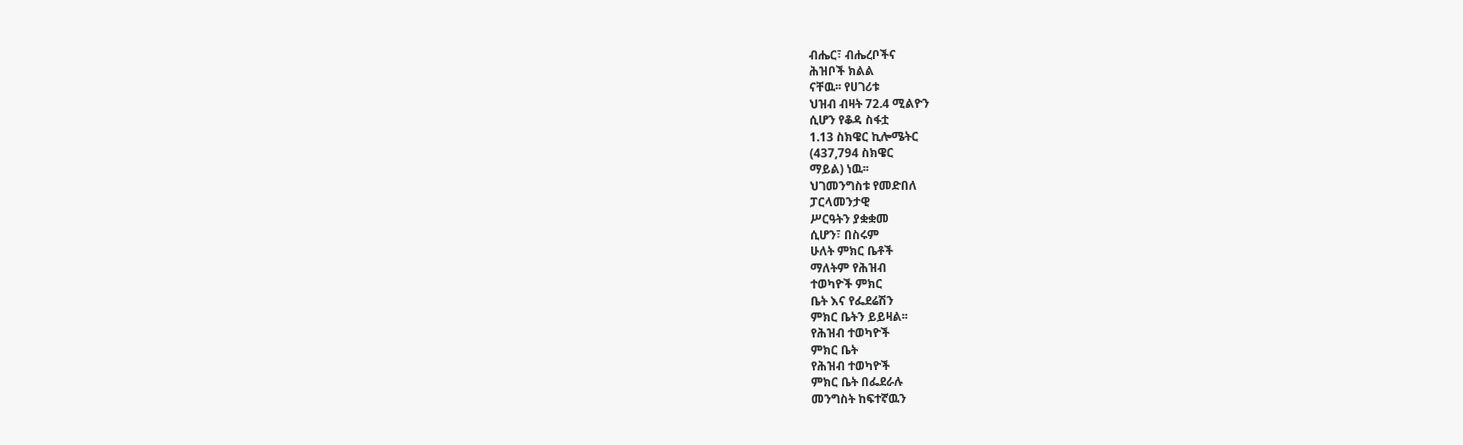ብሔር፣ ብሔረቦችና
ሕዝቦች ክልል
ናቸዉ፡፡ የሀገሪቱ
ህዝብ ብዛት 72.4 ሚልዮን
ሲሆን የቆዳ ስፋቷ
1.13 ስክዌር ኪሎሜትር
(437,794 ስክዌር
ማይል) ነዉ፡፡
ህገመንግስቱ የመድበለ
ፓርላመንታዊ
ሥርዓትን ያቋቋመ
ሲሆን፣ በስሩም
ሁለት ምክር ቤቶች
ማለትም የሕዝብ
ተወካዮች ምክር
ቤት እና የፌደሬሽን
ምክር ቤትን ይይዛል፡፡
የሕዝብ ተወካዮች
ምክር ቤት
የሕዝብ ተወካዮች
ምክር ቤት በፌደራሉ
መንግስት ከፍተኛዉን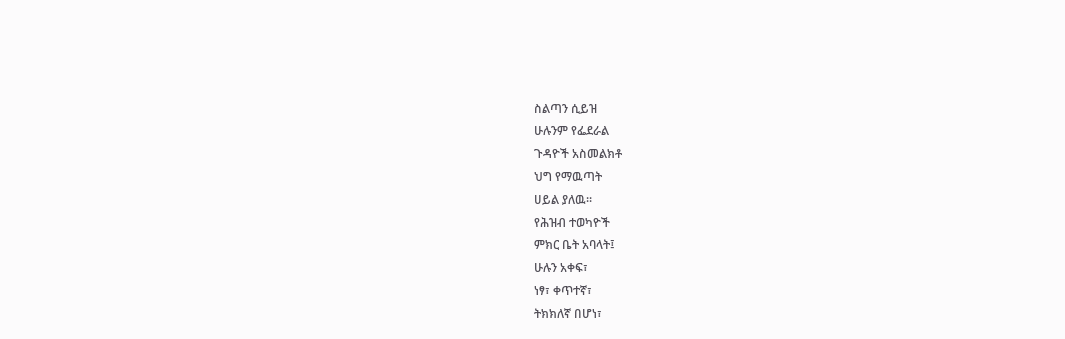ስልጣን ሲይዝ
ሁሉንም የፌደራል
ጉዳዮች አስመልክቶ
ህግ የማዉጣት
ሀይል ያለዉ፡፡
የሕዝብ ተወካዮች
ምክር ቤት አባላት፤
ሁሉን አቀፍ፣
ነፃ፣ ቀጥተኛ፣
ትክክለኛ በሆነ፣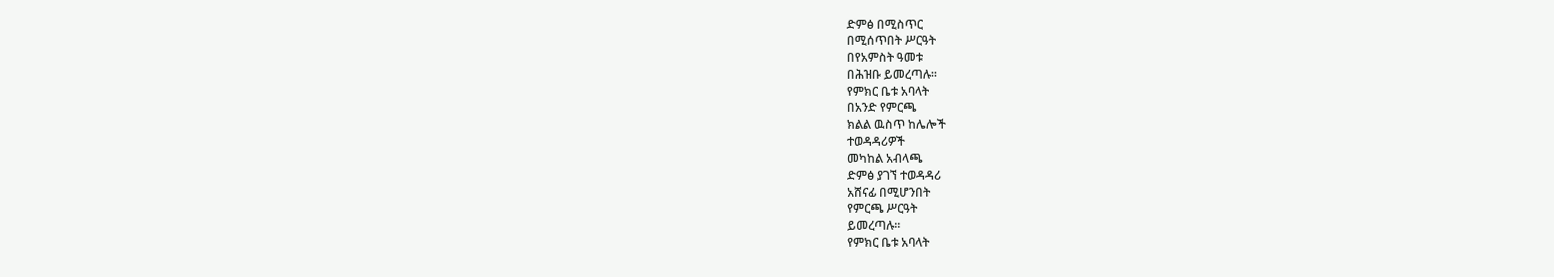ድምፅ በሚስጥር
በሚሰጥበት ሥርዓት
በየአምስት ዓመቱ
በሕዝቡ ይመረጣሉ፡፡
የምክር ቤቱ አባላት
በአንድ የምርጫ
ክልል ዉስጥ ከሌሎች
ተወዳዳሪዎች
መካከል አብላጫ
ድምፅ ያገኘ ተወዳዳሪ
አሸናፊ በሚሆንበት
የምርጫ ሥርዓት
ይመረጣሉ፡፡
የምክር ቤቱ አባላት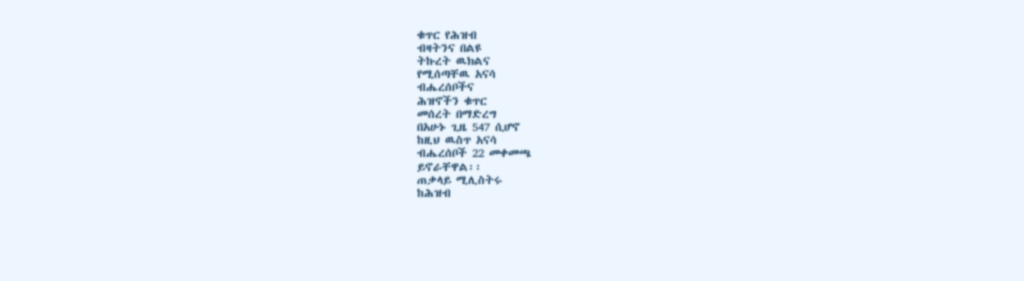ቁጥር የሕዝብ
ብዛትንና በልዩ
ትኩረት ዉክልና
የሚሰጣቸዉ አናሳ
ብሔረሰቦችና
ሕዝኖችን ቁጥር
መሰረት በማድረግ
በአሁኑ ጊዜ 547 ሲሆኖ
ከዚህ ዉስጥ አናሳ
ብሔረሰቦች 22 መቀመጫ
ይኖራቸዋል፡፡
ጠቃላይ ሚሊስትሩ
ከሕዝብ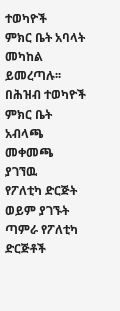ተወካዮች
ምክር ቤት አባላት
መካከል ይመረጣሉ፡፡
በሕዝብ ተወካዮች
ምክር ቤት አብላጫ
መቀመጫ ያገኘዉ
የፖለቲካ ድርጅት
ወይም ያገኙት
ጣምራ የፖለቲካ
ድርጅቶች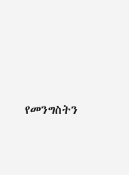የመንግስትን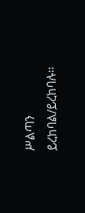ሥልጣን ይረከባል/ይረከባሉ፡፡